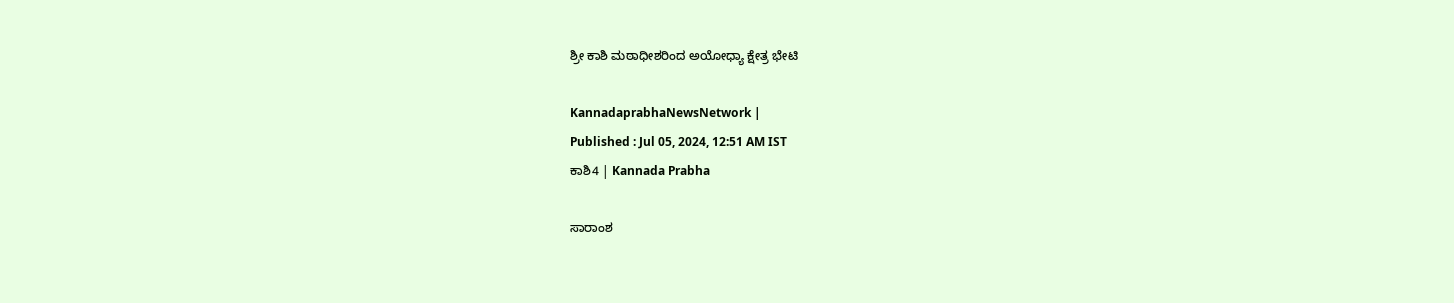ಶ್ರೀ ಕಾಶಿ ಮಠಾಧೀಶರಿಂದ ಅಯೋಧ್ಯಾ ಕ್ಷೇತ್ರ ಭೇಟಿ

KannadaprabhaNewsNetwork |
Published : Jul 05, 2024, 12:51 AM IST
ಕಾಶಿ4 | Kannada Prabha

ಸಾರಾಂಶ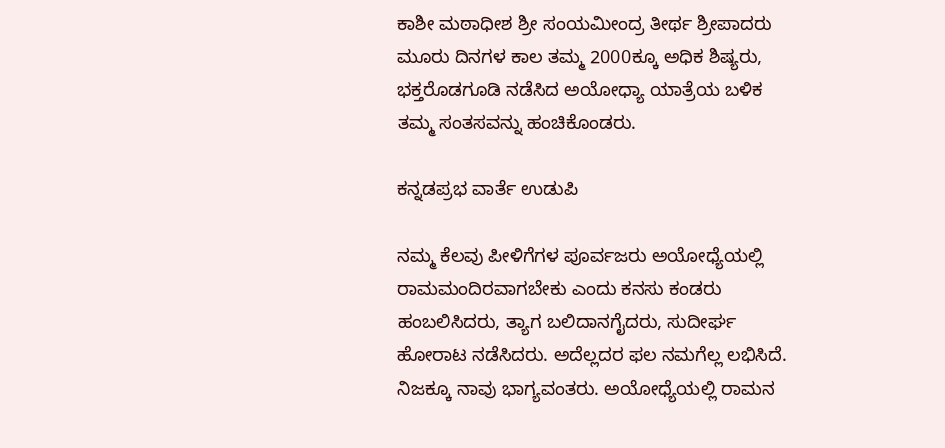ಕಾಶೀ ಮಠಾಧೀಶ ಶ್ರೀ ಸಂಯಮೀಂದ್ರ ತೀರ್ಥ ಶ್ರೀಪಾದರು ಮೂರು ದಿನಗಳ ಕಾಲ‌ ತಮ್ಮ 2000ಕ್ಕೂ ಅಧಿಕ ಶಿಷ್ಯರು, ಭಕ್ತರೊಡಗೂಡಿ ನಡೆಸಿದ ಅಯೋಧ್ಯಾ ಯಾತ್ರೆಯ ಬಳಿಕ ತಮ್ಮ ಸಂತಸವನ್ನು ಹಂಚಿಕೊಂಡರು.

ಕನ್ನಡಪ್ರಭ ವಾರ್ತೆ ಉಡುಪಿ

ನಮ್ಮ ಕೆಲವು ಪೀಳಿಗೆಗಳ ಪೂರ್ವಜರು ಅಯೋಧ್ಯೆಯಲ್ಲಿ ರಾಮಮಂದಿರವಾಗಬೇಕು ಎಂದು ಕನಸು ಕಂಡರು ಹಂಬಲಿಸಿದರು, ತ್ಯಾಗ ಬಲಿದಾನಗೈದರು, ಸುದೀರ್ಘ ಹೋರಾಟ ನಡೆಸಿದರು. ಅದೆಲ್ಲದರ ಫಲ ನಮಗೆಲ್ಲ ಲಭಿಸಿದೆ. ನಿಜಕ್ಕೂ ನಾವು ಭಾಗ್ಯವಂತರು. ಅಯೋಧ್ಯೆಯಲ್ಲಿ ರಾಮನ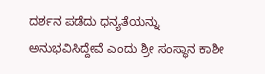ದರ್ಶನ ಪಡೆದು ಧನ್ಯತೆಯನ್ನು ಅನುಭವಿಸಿದ್ದೇವೆ ಎಂದು ಶ್ರೀ ಸಂಸ್ಥಾನ ಕಾಶೀ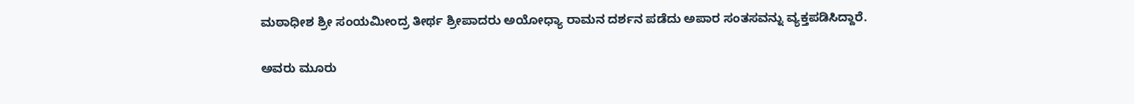ಮಠಾಧೀಶ ಶ್ರೀ ಸಂಯಮೀಂದ್ರ ತೀರ್ಥ ಶ್ರೀಪಾದರು ಅಯೋಧ್ಯಾ ರಾಮನ ದರ್ಶನ ಪಡೆದು ಅಪಾರ ಸಂತಸವನ್ನು ವ್ಯಕ್ತಪಡಿಸಿದ್ದಾರೆ.

ಅವರು ಮೂರು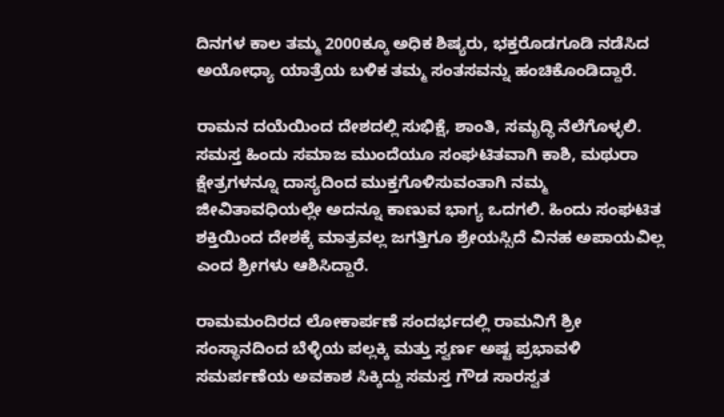ದಿನಗಳ ಕಾಲ‌ ತಮ್ಮ 2000ಕ್ಕೂ ಅಧಿಕ ಶಿಷ್ಯರು, ಭಕ್ತರೊಡಗೂಡಿ ನಡೆಸಿದ ಅಯೋಧ್ಯಾ ಯಾತ್ರೆಯ ಬಳಿಕ ತಮ್ಮ ಸಂತಸವನ್ನು ಹಂಚಿಕೊಂಡಿದ್ದಾರೆ.

ರಾಮನ ದಯೆಯಿಂದ ದೇಶದಲ್ಲಿ ಸುಭಿಕ್ಷೆ, ಶಾಂತಿ, ಸಮೃದ್ಧಿ ನೆಲೆಗೊಳ್ಳಲಿ. ಸಮಸ್ತ ಹಿಂದು ಸಮಾಜ ಮುಂದೆಯೂ ಸಂಘಟಿತವಾಗಿ ಕಾಶಿ, ಮಥುರಾ ಕ್ಷೇತ್ರಗಳನ್ನೂ ದಾಸ್ಯದಿಂದ ಮುಕ್ತಗೊಳಿಸುವಂತಾಗಿ ನಮ್ಮ ಜೀವಿತಾವಧಿಯಲ್ಲೇ ಅದನ್ನೂ ಕಾಣುವ ಭಾಗ್ಯ ಒದಗಲಿ. ಹಿಂದು ಸಂಘಟಿತ ಶಕ್ತಿಯಿಂದ ದೇಶಕ್ಕೆ ಮಾತ್ರವಲ್ಲ ಜಗತ್ತಿಗೂ ಶ್ರೇಯಸ್ಸಿದೆ ವಿನಹ ಅಪಾಯವಿಲ್ಲ ಎಂದ ಶ್ರೀಗಳು ಆಶಿಸಿದ್ದಾರೆ.

ರಾಮಮಂದಿರದ ಲೋಕಾರ್ಪಣೆ ಸಂದರ್ಭದಲ್ಲಿ ರಾಮನಿಗೆ ಶ್ರೀ ಸಂಸ್ಥಾನದಿಂದ ಬೆಳ್ಳಿಯ ಪಲ್ಲಕ್ಕಿ ಮತ್ತು ಸ್ವರ್ಣ ಅಷ್ಟ ಪ್ರಭಾವಳಿ ಸಮರ್ಪಣೆಯ ಅವಕಾಶ ಸಿಕ್ಕಿದ್ದು ಸಮಸ್ತ ಗೌಡ ಸಾರಸ್ವತ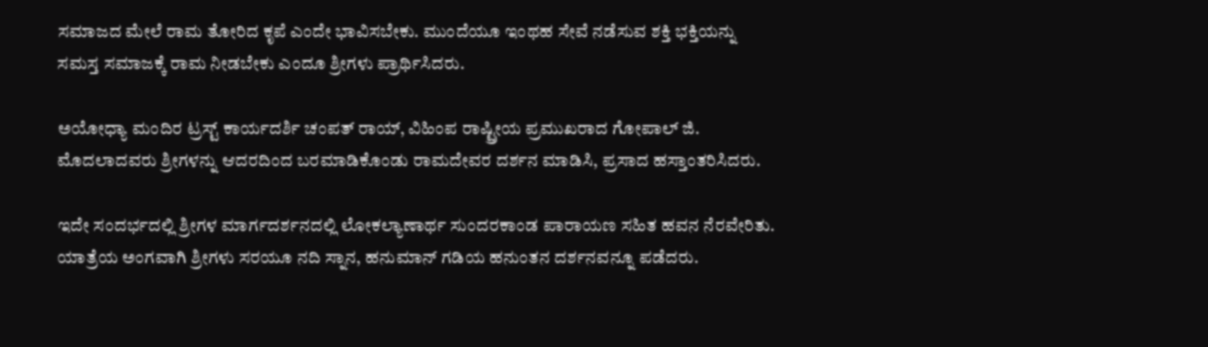ಸಮಾಜದ ಮೇಲೆ ರಾಮ ತೋರಿದ ಕೃಪೆ ಎಂದೇ ಭಾವಿಸಬೇಕು. ಮುಂದೆಯೂ ಇಂಥಹ ಸೇವೆ ನಡೆಸುವ ಶಕ್ತಿ ಭಕ್ತಿಯನ್ನು ಸಮಸ್ತ ಸಮಾಜಕ್ಕೆ ರಾಮ ನೀಡಬೇಕು ಎಂದೂ ಶ್ರೀಗಳು ಪ್ರಾರ್ಥಿಸಿದರು.

ಅಯೋಧ್ಯಾ ಮಂದಿರ ಟ್ರಸ್ಟ್ ಕಾರ್ಯದರ್ಶಿ ಚಂಪತ್ ರಾಯ್, ವಿಹಿಂಪ ರಾಷ್ಟ್ರೀಯ ಪ್ರಮುಖರಾದ ಗೋಪಾಲ್ ಜಿ. ಮೊದಲಾದವರು ಶ್ರೀಗಳನ್ನು ಆದರದಿಂದ ಬರಮಾಡಿಕೊಂಡು ರಾಮದೇವರ ದರ್ಶನ ಮಾಡಿಸಿ, ಪ್ರಸಾದ ಹಸ್ತಾಂತರಿಸಿದರು.

ಇದೇ ಸಂದರ್ಭದಲ್ಲಿ ಶ್ರೀಗಳ ಮಾರ್ಗದರ್ಶನದಲ್ಲಿ ಲೋಕಲ್ಯಾಣಾರ್ಥ ಸುಂದರಕಾಂಡ ಪಾರಾಯಣ ಸಹಿತ ಹವನ ನೆರವೇರಿತು. ಯಾತ್ರೆಯ ಅಂಗವಾಗಿ ಶ್ರೀಗಳು ಸರಯೂ ನದಿ ಸ್ನಾನ, ಹನುಮಾನ್ ಗಡಿಯ ಹನುಂತನ ದರ್ಶನವನ್ನೂ ಪಡೆದರು.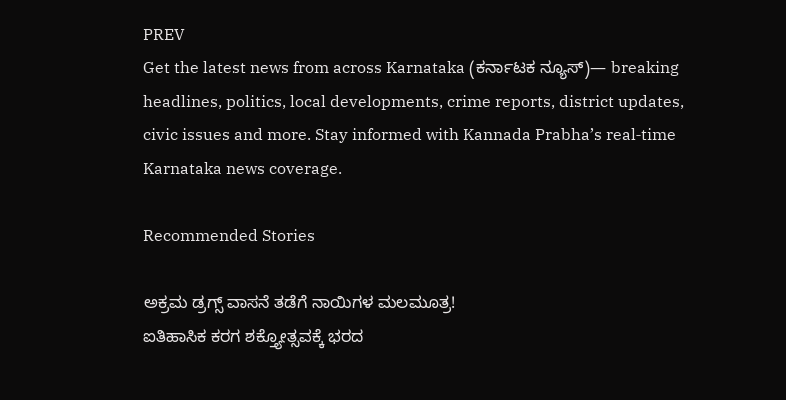PREV
Get the latest news from across Karnataka (ಕರ್ನಾಟಕ ನ್ಯೂಸ್)— breaking headlines, politics, local developments, crime reports, district updates, civic issues and more. Stay informed with Kannada Prabha’s real‑time Karnataka news coverage.

Recommended Stories

ಅಕ್ರಮ ಡ್ರಗ್ಸ್‌ ವಾಸನೆ ತಡೆಗೆ ನಾಯಿಗಳ ಮಲಮೂತ್ರ!
ಐತಿಹಾಸಿಕ ಕರಗ ಶಕ್ತ್ಯೋತ್ಸವಕ್ಕೆ ಭರದ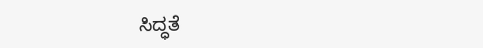ಸಿದ್ಧತೆ